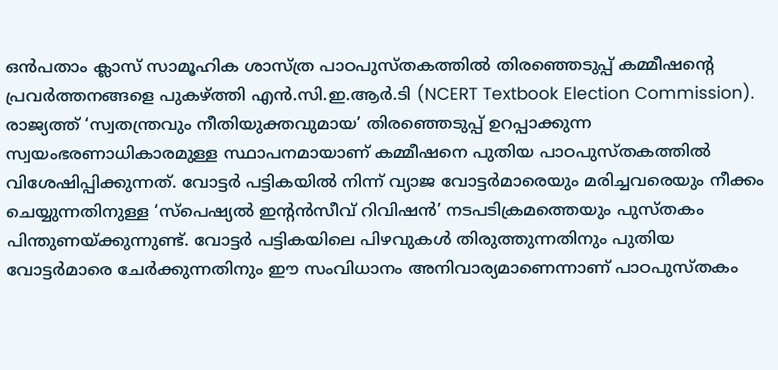ഒൻപതാം ക്ലാസ് സാമൂഹിക ശാസ്ത്ര പാഠപുസ്തകത്തിൽ തിരഞ്ഞെടുപ്പ് കമ്മീഷന്റെ പ്രവർത്തനങ്ങളെ പുകഴ്ത്തി എൻ.സി.ഇ.ആർ.ടി (NCERT Textbook Election Commission). രാജ്യത്ത് ‘സ്വതന്ത്രവും നീതിയുക്തവുമായ’ തിരഞ്ഞെടുപ്പ് ഉറപ്പാക്കുന്ന സ്വയംഭരണാധികാരമുള്ള സ്ഥാപനമായാണ് കമ്മീഷനെ പുതിയ പാഠപുസ്തകത്തിൽ വിശേഷിപ്പിക്കുന്നത്. വോട്ടർ പട്ടികയിൽ നിന്ന് വ്യാജ വോട്ടർമാരെയും മരിച്ചവരെയും നീക്കം ചെയ്യുന്നതിനുള്ള ‘സ്പെഷ്യൽ ഇൻ്റൻസീവ് റിവിഷൻ’ നടപടിക്രമത്തെയും പുസ്തകം പിന്തുണയ്ക്കുന്നുണ്ട്. വോട്ടർ പട്ടികയിലെ പിഴവുകൾ തിരുത്തുന്നതിനും പുതിയ വോട്ടർമാരെ ചേർക്കുന്നതിനും ഈ സംവിധാനം അനിവാര്യമാണെന്നാണ് പാഠപുസ്തകം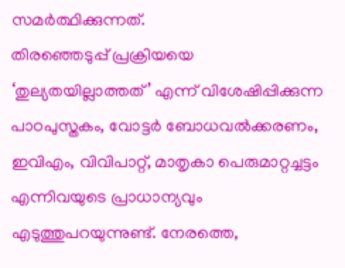സമർത്ഥിക്കുന്നത്.
തിരഞ്ഞെടുപ്പ് പ്രക്രിയയെ ‘തുല്യതയില്ലാത്തത്’ എന്ന് വിശേഷിപ്പിക്കുന്ന പാഠപുസ്തകം, വോട്ടർ ബോധവൽക്കരണം, ഇവിഎം, വിവിപാറ്റ്, മാതൃകാ പെരുമാറ്റച്ചട്ടം എന്നിവയുടെ പ്രാധാന്യവും എടുത്തുപറയുന്നുണ്ട്. നേരത്തെ,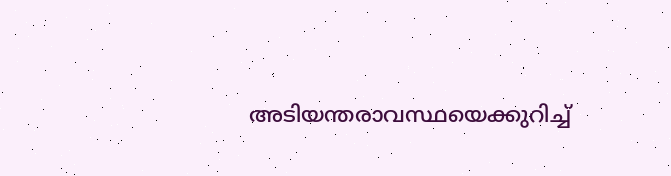അടിയന്തരാവസ്ഥയെക്കുറിച്ച്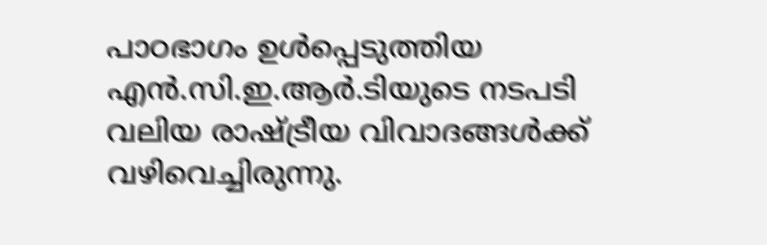പാഠഭാഗം ഉൾപ്പെടുത്തിയ എൻ.സി.ഇ.ആർ.ടിയുടെ നടപടി വലിയ രാഷ്ട്രീയ വിവാദങ്ങൾക്ക് വഴിവെച്ചിരുന്നു.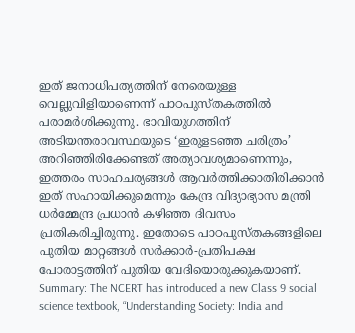ഇത് ജനാധിപത്യത്തിന് നേരെയുള്ള വെല്ലുവിളിയാണെന്ന് പാഠപുസ്തകത്തിൽ പരാമർശിക്കുന്നു. ഭാവിയുഗത്തിന് അടിയന്തരാവസ്ഥയുടെ ‘ഇരുളടഞ്ഞ ചരിത്രം’ അറിഞ്ഞിരിക്കേണ്ടത് അത്യാവശ്യമാണെന്നും, ഇത്തരം സാഹചര്യങ്ങൾ ആവർത്തിക്കാതിരിക്കാൻ ഇത് സഹായിക്കുമെന്നും കേന്ദ്ര വിദ്യാഭ്യാസ മന്ത്രി ധർമ്മേന്ദ്ര പ്രധാൻ കഴിഞ്ഞ ദിവസം പ്രതികരിച്ചിരുന്നു. ഇതോടെ പാഠപുസ്തകങ്ങളിലെ പുതിയ മാറ്റങ്ങൾ സർക്കാർ-പ്രതിപക്ഷ പോരാട്ടത്തിന് പുതിയ വേദിയൊരുക്കുകയാണ്.
Summary: The NCERT has introduced a new Class 9 social science textbook, “Understanding Society: India and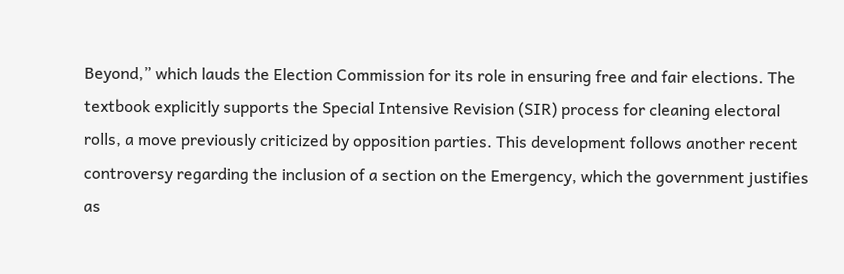Beyond,” which lauds the Election Commission for its role in ensuring free and fair elections. The textbook explicitly supports the Special Intensive Revision (SIR) process for cleaning electoral rolls, a move previously criticized by opposition parties. This development follows another recent controversy regarding the inclusion of a section on the Emergency, which the government justifies as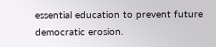essential education to prevent future democratic erosion.